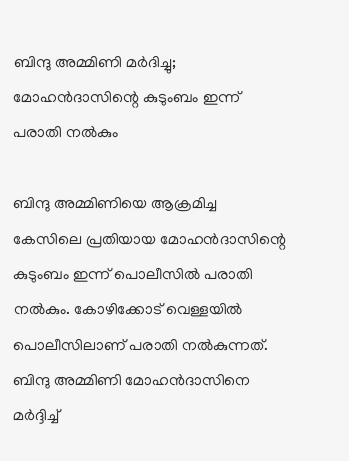ബിന്ദു അമ്മിണി മര്‍ദിച്ചു; മോഹന്‍ദാസിന്റെ കുടുംബം ഇന്ന് പരാതി നല്‍കും

ബിന്ദു അമ്മിണിയെ ആക്രമിച്ച കേസിലെ പ്രതിയായ മോഹൻദാസിന്റെ കുടുംബം ഇന്ന് പൊലീസിൽ പരാതി നൽകും. കോഴിക്കോട് വെള്ളയിൽ പൊലീസിലാണ് പരാതി നൽകുന്നത്. ബിന്ദു അമ്മിണി മോഹൻദാസിനെ മർദ്ദിച്ച്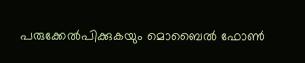പരുക്കേൽപിക്കുകയും മൊബൈൽ ഫോൺ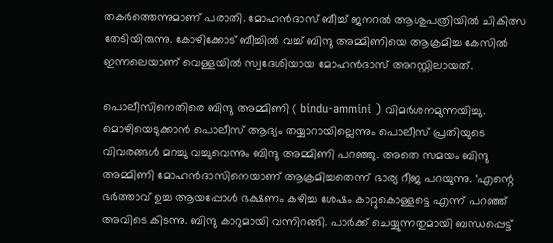തകർത്തെന്നുമാണ് പരാതി. മോഹൻദാസ് ബീച്ച് ജനറൽ ആശുപത്രിയിൽ ചികിത്സ തേടിയിരുന്നു. കോഴിക്കോട് ബീച്ചിൽ വച്ച് ബിന്ദു അമ്മിണിയെ ആക്രമിച്ച കേസിൽ ഇന്നലെയാണ് വെള്ളയിൽ സ്വദേശിയായ മോഹൻദാസ് അറസ്റ്റിലായത്.

പൊലീസിനെതിരെ ബിന്ദു അമ്മിണി ( bindu-ammini ) വിമർശനമുന്നയിച്ചു. മൊഴിയെടുക്കാൻ പൊലീസ് ആദ്യം തയ്യാറായില്ലെന്നും പൊലീസ് പ്രതിയുടെ വിവരങ്ങൾ മറച്ചു വച്ചുവെന്നും ബിന്ദു അമ്മിണി പറഞ്ഞു. അതെ സമയം ബിന്ദു അമ്മിണി മോഹൻദാസിനെയാണ് ആക്രമിച്ചതെന്ന് ഭാര്യ റീജ പറയുന്നു. ‘എന്റെ ഭർത്താവ് ഉച്ച ആയപ്പോൾ ഭക്ഷണം കഴിച്ച ശേഷം കാറ്റുകൊള്ളട്ടെ എന്ന് പറഞ്ഞ് അവിടെ കിടന്നു. ബിന്ദു കാറുമായി വന്നിറങ്ങി. പാർക്ക് ചെയ്യുന്നതുമായി ബന്ധപ്പെട്ട്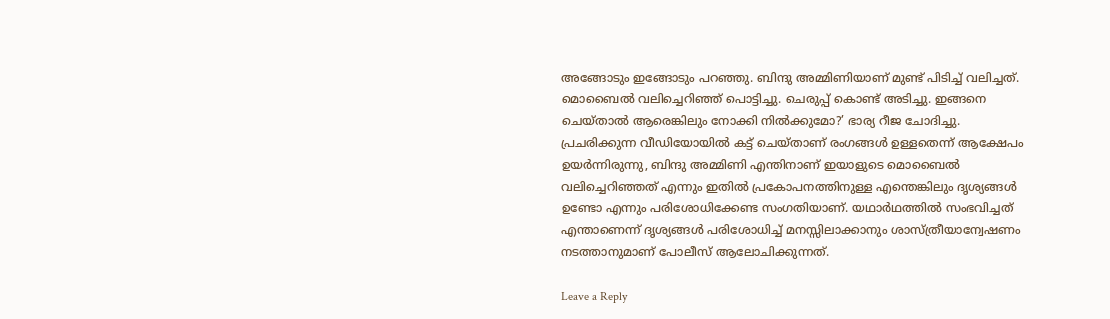അങ്ങോടും ഇങ്ങോടും പറഞ്ഞു. ബിന്ദു അമ്മിണിയാണ് മുണ്ട് പിടിച്ച് വലിച്ചത്. മൊബൈൽ വലിച്ചെറിഞ്ഞ് പൊട്ടിച്ചു. ചെരുപ്പ് കൊണ്ട് അടിച്ചു. ഇങ്ങനെ ചെയ്താൽ ആരെങ്കിലും നോക്കി നിൽക്കുമോ?’ ഭാര്യ റീജ ചോദിച്ചു.
പ്രചരിക്കുന്ന വീഡിയോയിൽ കട്ട് ചെയ്താണ് രംഗങ്ങൾ ഉള്ളതെന്ന് ആക്ഷേപം ഉയർന്നിരുന്നു, ബിന്ദു അമ്മിണി എന്തിനാണ് ഇയാളുടെ മൊബൈൽ വലിച്ചെറിഞ്ഞത് എന്നും ഇതിൽ പ്രകോപനത്തിനുള്ള എന്തെങ്കിലും ദൃശ്യങ്ങൾ ഉണ്ടോ എന്നും പരിശോധിക്കേണ്ട സംഗതിയാണ്. യഥാര്‍ഥത്തില്‍ സംഭവിച്ചത് എന്താണെന്ന് ദൃശ്യങ്ങള്‍ പരിശോധിച്ച് മനസ്സിലാക്കാനും ശാസ്ത്രീയാന്വേഷണം നടത്താനുമാണ് പോലീസ് ആലോചിക്കുന്നത്.

Leave a Reply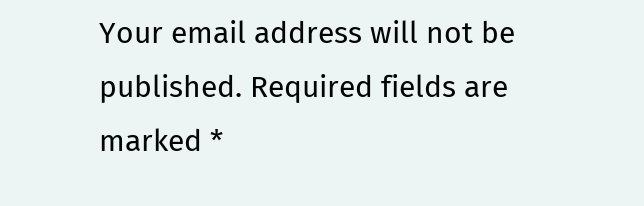Your email address will not be published. Required fields are marked *